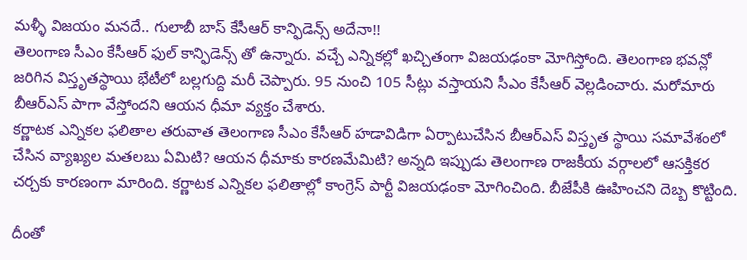మళ్ళీ విజయం మనదే.. గులాబీ బాస్ కేసీఆర్ కాన్ఫిడెన్స్ అదేనా!!
తెలంగాణ సీఎం కేసీఆర్ ఫుల్ కాన్ఫిడెన్స్ తో ఉన్నారు. వచ్చే ఎన్నికల్లో ఖచ్చితంగా విజయఢంకా మోగిస్తోంది. తెలంగాణ భవన్లో జరిగిన విస్తృతస్థాయి భేటీలో బల్లగుద్ది మరీ చెప్పారు. 95 నుంచి 105 సీట్లు వస్తాయని సీఎం కేసీఆర్ వెల్లడించారు. మరోమారు బీఆర్ఎస్ పాగా వేస్తోందని ఆయన ధీమా వ్యక్తం చేశారు.
కర్ణాటక ఎన్నికల ఫలితాల తరువాత తెలంగాణ సీఎం కేసీఆర్ హడావిడిగా ఏర్పాటుచేసిన బీఆర్ఎస్ విస్తృత స్థాయి సమావేశంలో చేసిన వ్యాఖ్యల మతలబు ఏమిటి? ఆయన ధీమాకు కారణమేమిటి? అన్నది ఇప్పుడు తెలంగాణ రాజకీయ వర్గాలలో ఆసక్తికర చర్చకు కారణంగా మారింది. కర్ణాటక ఎన్నికల ఫలితాల్లో కాంగ్రెస్ పార్టీ విజయఢంకా మోగించింది. బీజేపీకి ఊహించని దెబ్బ కొట్టింది.

దీంతో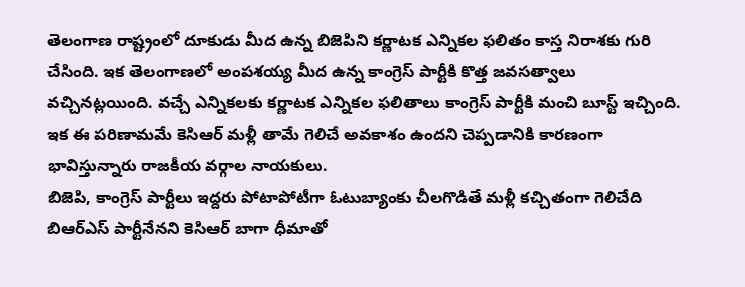తెలంగాణ రాష్ట్రంలో దూకుడు మీద ఉన్న బిజెపిని కర్ణాటక ఎన్నికల ఫలితం కాస్త నిరాశకు గురి చేసింది. ఇక తెలంగాణలో అంపశయ్య మీద ఉన్న కాంగ్రెస్ పార్టీకి కొత్త జవసత్వాలు వచ్చినట్లయింది. వచ్చే ఎన్నికలకు కర్ణాటక ఎన్నికల ఫలితాలు కాంగ్రెస్ పార్టీకి మంచి బూస్ట్ ఇచ్చింది. ఇక ఈ పరిణామమే కెసిఆర్ మళ్లీ తామే గెలిచే అవకాశం ఉందని చెప్పడానికి కారణంగా భావిస్తున్నారు రాజకీయ వర్గాల నాయకులు.
బిజెపి, కాంగ్రెస్ పార్టీలు ఇద్దరు పోటాపోటీగా ఓటుబ్యాంకు చీలగొడితే మళ్లీ కచ్చితంగా గెలిచేది బిఆర్ఎస్ పార్టీనేనని కెసిఆర్ బాగా ధీమాతో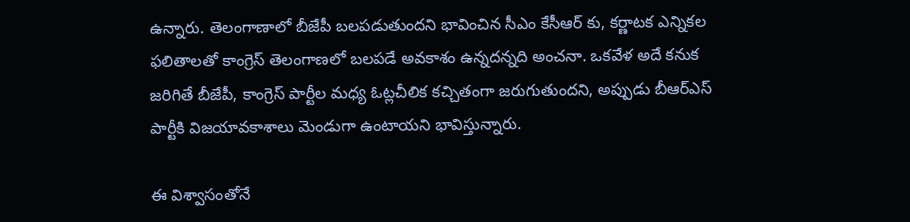ఉన్నారు. తెలంగాణాలో బీజేపీ బలపడుతుందని భావించిన సీఎం కేసీఆర్ కు, కర్ణాటక ఎన్నికల ఫలితాలతో కాంగ్రెస్ తెలంగాణలో బలపడే అవకాశం ఉన్నదన్నది అంచనా. ఒకవేళ అదే కనుక జరిగితే బీజేపీ, కాంగ్రెస్ పార్టీల మధ్య ఓట్లచీలిక కచ్చితంగా జరుగుతుందని, అప్పుడు బీఆర్ఎస్ పార్టీకి విజయావకాశాలు మెండుగా ఉంటాయని భావిస్తున్నారు.

ఈ విశ్వాసంతోనే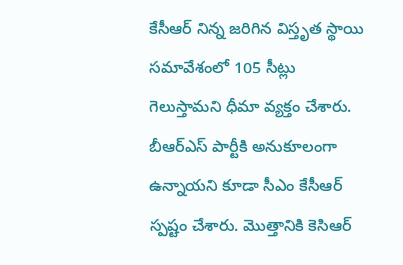కేసీఆర్ నిన్న జరిగిన విస్తృత స్థాయి సమావేశంలో 105 సీట్లు గెలుస్తామని ధీమా వ్యక్తం చేశారు. బీఆర్ఎస్ పార్టీకి అనుకూలంగా ఉన్నాయని కూడా సీఎం కేసీఆర్ స్పష్టం చేశారు. మొత్తానికి కెసిఆర్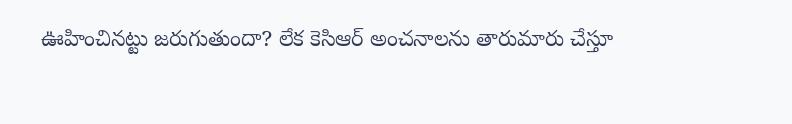ఊహించినట్టు జరుగుతుందా? లేక కెసిఆర్ అంచనాలను తారుమారు చేస్తూ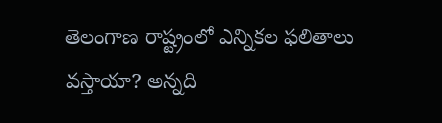తెలంగాణ రాష్ట్రంలో ఎన్నికల ఫలితాలు వస్తాయా? అన్నది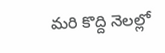మరి కొద్ది నెలల్లో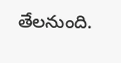తేలనుంది.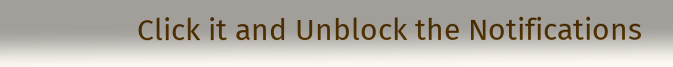Click it and Unblock the Notifications